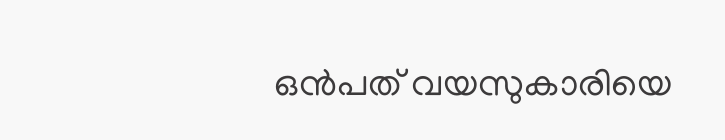ഒൻപത് വയസുകാരിയെ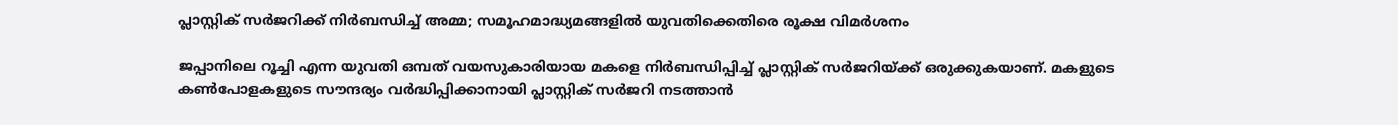പ്ലാസ്റ്റിക് സർജറിക്ക് നിർബന്ധിച്ച് അമ്മ; സമൂഹമാദ്ധ്യമങ്ങളിൽ യുവതിക്കെതിരെ രൂക്ഷ വിമർശനം

ജപ്പാനിലെ റൂച്ചി എന്ന യുവതി ഒമ്പത് വയസുകാരിയായ മകളെ നിർബന്ധിപ്പിച്ച് പ്ലാസ്റ്റിക് സർജറിയ്ക്ക് ഒരുക്കുകയാണ്. മകളുടെ കൺപോളകളുടെ സൗന്ദര്യം വർദ്ധിപ്പിക്കാനായി പ്ലാസ്റ്റിക് സർജറി നടത്താൻ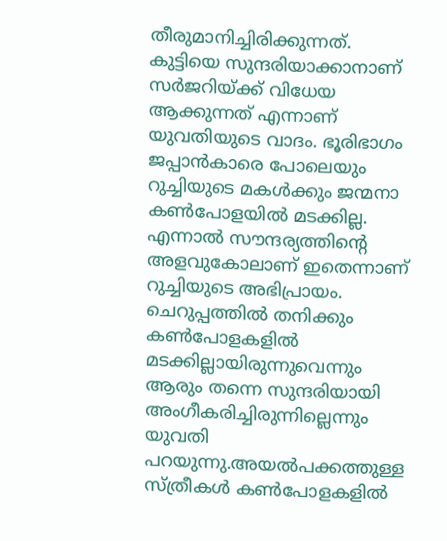തീരുമാനിച്ചിരിക്കുന്നത്.
കുട്ടിയെ സുന്ദരിയാക്കാനാണ് സർജറിയ്ക്ക് വിധേയ ആക്കുന്നത് എന്നാണ് യുവതിയുടെ വാദം. ഭൂരിഭാഗം ജപ്പാൻകാരെ പോലെയും റുച്ചിയുടെ മകൾക്കും ജന്മനാ കൺപോളയിൽ മടക്കില്ല. എന്നാൽ സൗന്ദര്യത്തിന്റെ അളവുകോലാണ് ഇതെന്നാണ് റുച്ചിയുടെ അഭിപ്രായം. ചെറുപ്പത്തിൽ തനിക്കും കൺപോളകളിൽ മടക്കില്ലായിരുന്നുവെന്നും ആരും തന്നെ സുന്ദരിയായി അംഗീകരിച്ചിരുന്നില്ലെന്നും യുവതി പറയുന്നു.അയൽപക്കത്തുള്ള സ്ത്രീകൾ കൺപോളകളിൽ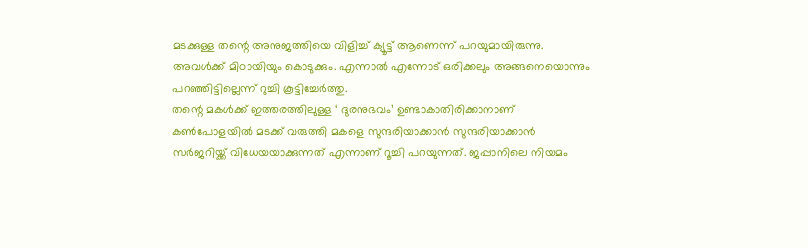മടക്കുള്ള തന്റെ അനുജത്തിയെ വിളിച്ച് ക്യൂട്ട് ആണെന്ന് പറയുമായിരുന്നു. അവൾക്ക് മിഠായിയും കൊടുക്കും. എന്നാൽ എന്നോട് ഒരിക്കലും അങ്ങനെയൊന്നും പറഞ്ഞിട്ടില്ലെന്ന് റുച്ചി കൂട്ടിച്ചേർത്തു.
തന്റെ മകൾക്ക് ഇത്തരത്തിലുള്ള ‘ ദുരനുഭവം’ ഉണ്ടാകാതിരിക്കാനാണ് കൺപോളയിൽ മടക്ക് വരുത്തി മകളെ സുന്ദരിയാക്കാൻ സുന്ദരിയാക്കാൻ സർജറിയ്ക്ക് വിധേയയാക്കുന്നത് എന്നാണ് റൂച്ചി പറയുന്നത്. ജപ്പാനിലെ നിയമം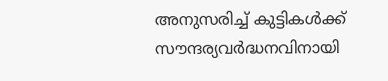അനുസരിച്ച് കുട്ടികൾക്ക് സൗന്ദര്യവർദ്ധനവിനായി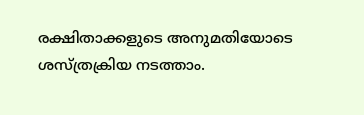രക്ഷിതാക്കളുടെ അനുമതിയോടെ ശസ്ത്രക്രിയ നടത്താം.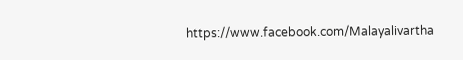https://www.facebook.com/Malayalivartha